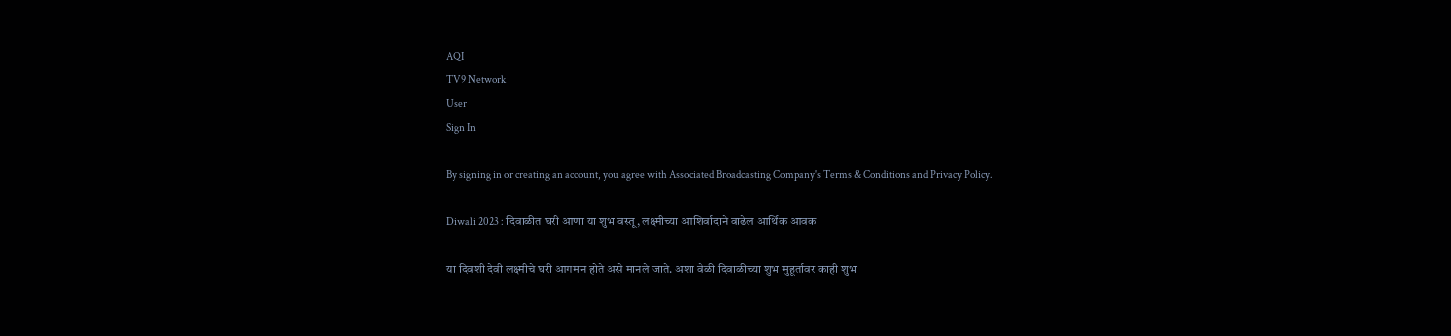AQI
TV9 Network
User
Sign In

By signing in or creating an account, you agree with Associated Broadcasting Company's Terms & Conditions and Privacy Policy.

Diwali 2023 : दिवाळीत घरी आणा या शुभ वस्तू, लक्ष्मीच्या आशिर्वादाने वाढेल आर्थिक आवक

या दिवशी देवी लक्ष्मीचे घरी आगमन होते असे मानले जाते. अशा वेळी दिवाळीच्या शुभ मुहूर्तावर काही शुभ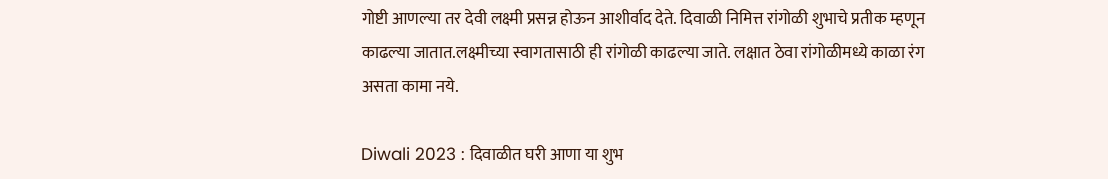गोष्टी आणल्या तर देवी लक्ष्मी प्रसन्न होऊन आशीर्वाद देते. दिवाळी निमित्त रांगोळी शुभाचे प्रतीक म्हणून काढल्या जातात.लक्ष्मीच्या स्वागतासाठी ही रांगोळी काढल्या जाते. लक्षात ठेवा रांगोळीमध्ये काळा रंग असता कामा नये.

Diwali 2023 : दिवाळीत घरी आणा या शुभ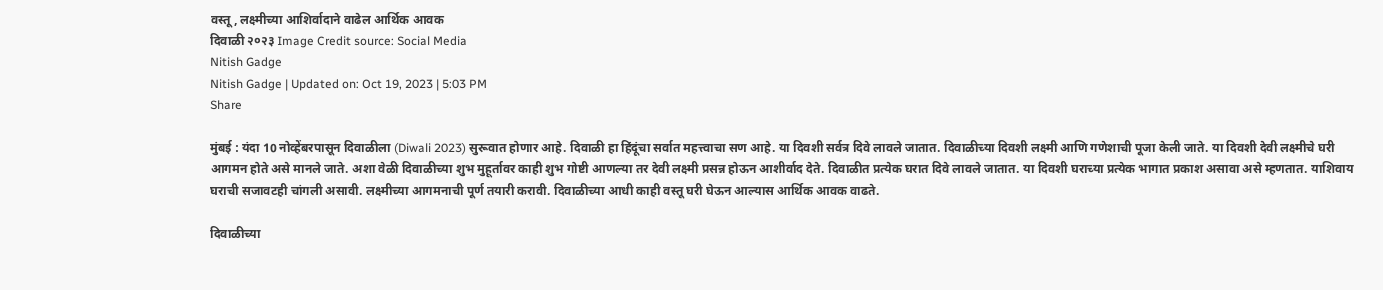वस्तू, लक्ष्मीच्या आशिर्वादाने वाढेल आर्थिक आवक
दिवाळी २०२३ Image Credit source: Social Media
Nitish Gadge
Nitish Gadge | Updated on: Oct 19, 2023 | 5:03 PM
Share

मुंबई : यंदा 10 नोव्हेंबरपासून दिवाळीला (Diwali 2023) सुरूवात होणार आहे. दिवाळी हा हिंदूंचा सर्वात महत्त्वाचा सण आहे. या दिवशी सर्वत्र दिवे लावले जातात. दिवाळीच्या दिवशी लक्ष्मी आणि गणेशाची पूजा केली जाते. या दिवशी देवी लक्ष्मीचे घरी आगमन होते असे मानले जाते. अशा वेळी दिवाळीच्या शुभ मुहूर्तावर काही शुभ गोष्टी आणल्या तर देवी लक्ष्मी प्रसन्न होऊन आशीर्वाद देते. दिवाळीत प्रत्येक घरात दिवे लावले जातात. या दिवशी घराच्या प्रत्येक भागात प्रकाश असावा असे म्हणतात. याशिवाय घराची सजावटही चांगली असावी. लक्ष्मीच्या आगमनाची पूर्ण तयारी करावी. दिवाळीच्या आधी काही वस्तू घरी घेऊन आल्यास आर्थिक आवक वाढते.

दिवाळीच्या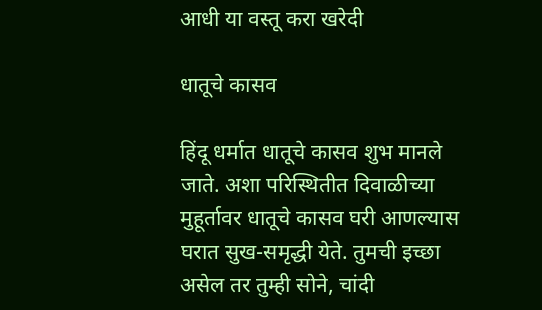आधी या वस्तू करा खरेदी

धातूचे कासव

हिंदू धर्मात धातूचे कासव शुभ मानले जाते. अशा परिस्थितीत दिवाळीच्या मुहूर्तावर धातूचे कासव घरी आणल्यास घरात सुख-समृद्धी येते. तुमची इच्छा असेल तर तुम्ही सोने, चांदी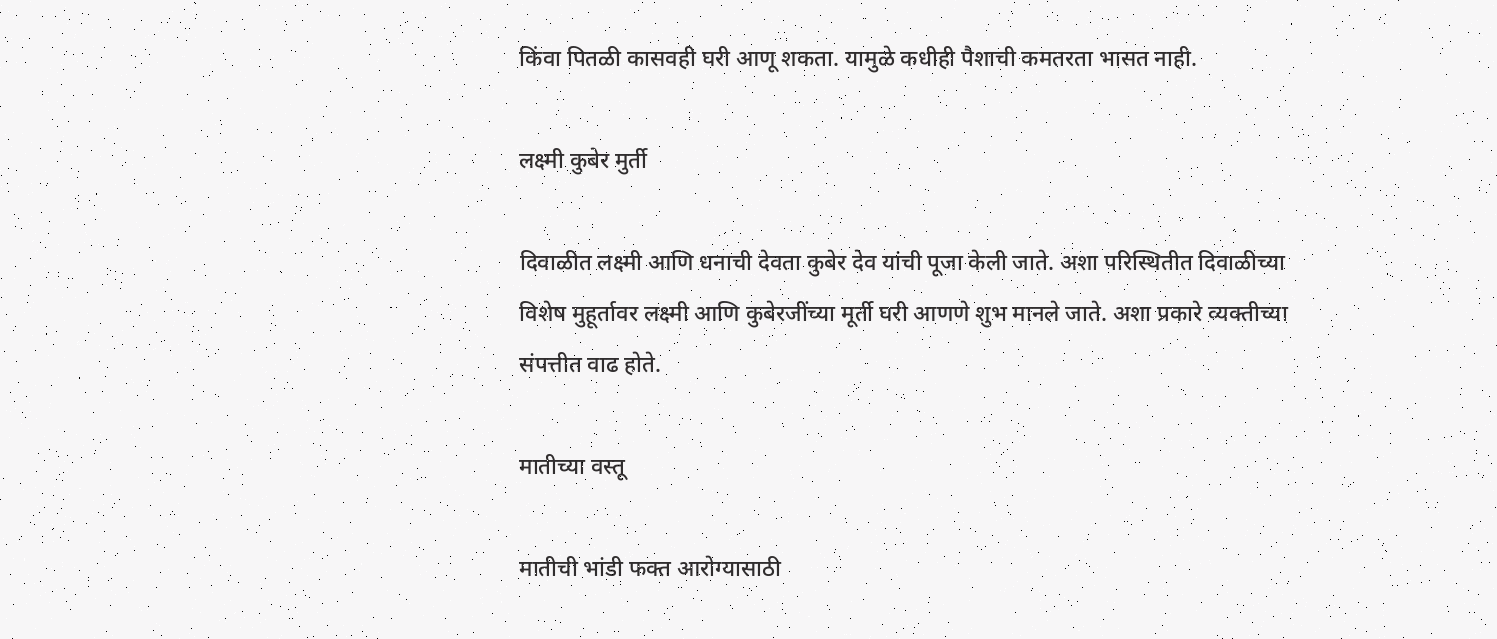किंवा पितळी कासवही घरी आणू शकता. यामुळे कधीही पैशाची कमतरता भासत नाही.

लक्ष्मी कुबेर मुर्ती

दिवाळीत लक्ष्मी आणि धनाची देवता कुबेर देव यांची पूजा केली जाते. अशा परिस्थितीत दिवाळीच्या विशेष मुहूर्तावर लक्ष्मी आणि कुबेरजींच्या मूर्ती घरी आणणे शुभ मानले जाते. अशा प्रकारे व्यक्तीच्या संपत्तीत वाढ होते.

मातीच्या वस्तू

मातीची भांडी फक्त आरोग्यासाठी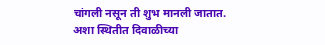चांगली नसून ती शुभ मानली जातात. अशा स्थितीत दिवाळीच्या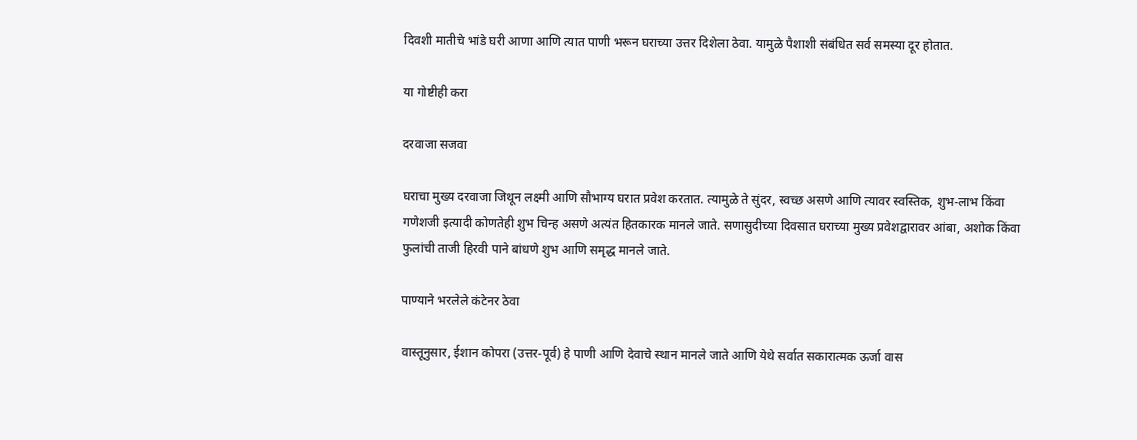दिवशी मातीचे भांडे घरी आणा आणि त्यात पाणी भरून घराच्या उत्तर दिशेला ठेवा. यामुळे पैशाशी संबंधित सर्व समस्या दूर होतात.

या गोष्टीही करा

दरवाजा सजवा

घराचा मुख्य दरवाजा जिथून लक्ष्मी आणि सौभाग्य घरात प्रवेश करतात. त्यामुळे ते सुंदर, स्वच्छ असणे आणि त्यावर स्वस्तिक, शुभ-लाभ किंवा गणेशजी इत्यादी कोणतेही शुभ चिन्ह असणे अत्यंत हितकारक मानले जाते. सणासुदीच्या दिवसात घराच्या मुख्य प्रवेशद्वारावर आंबा, अशोक किंवा फुलांची ताजी हिरवी पाने बांधणे शुभ आणि समृद्ध मानले जाते.

पाण्याने भरलेले कंटेनर ठेवा

वास्तूनुसार, ईशान कोपरा (उत्तर-पूर्व) हे पाणी आणि देवाचे स्थान मानले जाते आणि येथे सर्वात सकारात्मक ऊर्जा वास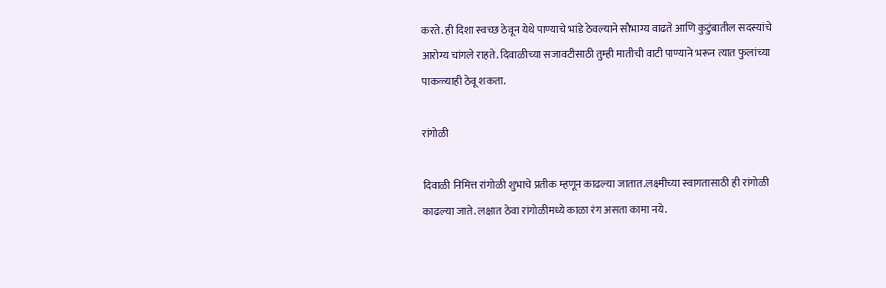करते. ही दिशा स्वच्छ ठेवून येथे पाण्याचे भांडे ठेवल्याने सौभाग्य वाढते आणि कुटुंबातील सदस्यांचे आरोग्य चांगले राहते. दिवाळीच्या सजावटीसाठी तुम्ही मातीची वाटी पाण्याने भरून त्यात फुलांच्या पाकळ्याही ठेवू शकता.

रांगोळी

दिवाळी निमित्त रांगोळी शुभाचे प्रतीक म्हणून काढल्या जातात.लक्ष्मीच्या स्वागतासाठी ही रांगोळी काढल्या जाते. लक्षात ठेवा रांगोळीमध्ये काळा रंग असता कामा नये.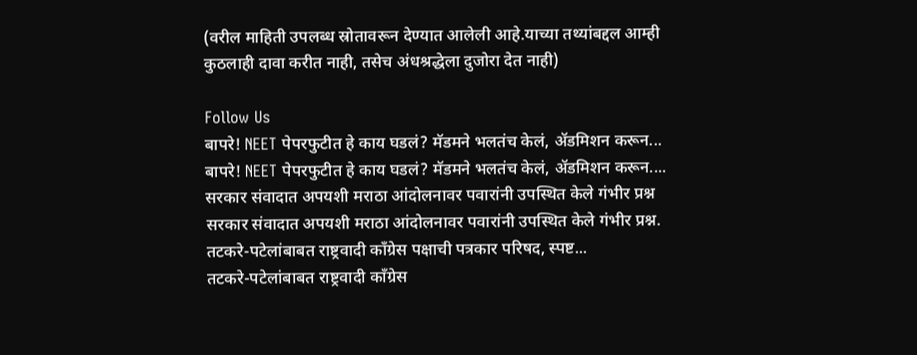(वरील माहिती उपलब्ध स्रोतावरून देण्यात आलेली आहे.याच्या तथ्यांबद्दल आम्ही कुठलाही दावा करीत नाही, तसेच अंधश्रद्धेला दुजोरा देत नाही)

Follow Us
बापरे! NEET पेपरफुटीत हे काय घडलं? मॅडमने भलतंच केलं, ॲडमिशन करून...
बापरे! NEET पेपरफुटीत हे काय घडलं? मॅडमने भलतंच केलं, ॲडमिशन करून....
सरकार संवादात अपयशी मराठा आंदोलनावर पवारांनी उपस्थित केले गंभीर प्रश्न
सरकार संवादात अपयशी मराठा आंदोलनावर पवारांनी उपस्थित केले गंभीर प्रश्न.
तटकरे-पटेलांबाबत राष्ट्रवादी कॉंग्रेस पक्षाची पत्रकार परिषद, स्पष्ट...
तटकरे-पटेलांबाबत राष्ट्रवादी कॉंग्रेस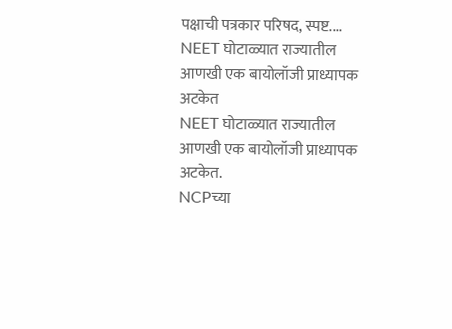पक्षाची पत्रकार परिषद, स्पष्ट....
NEET घोटाळ्यात राज्यातील आणखी एक बायोलॉजी प्राध्यापक अटकेत
NEET घोटाळ्यात राज्यातील आणखी एक बायोलॉजी प्राध्यापक अटकेत.
NCPच्या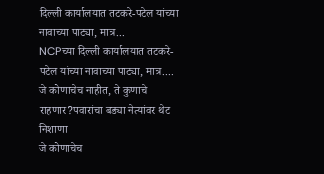दिल्ली कार्यालयात तटकरे-पटेल यांच्या नावाच्या पाट्या, मात्र...
NCPच्या दिल्ली कार्यालयात तटकरे-पटेल यांच्या नावाच्या पाट्या, मात्र....
जे कोणाचेच नाहीत, ते कुणाचे राहणार?पवारांचा बड्या नेत्यांवर थेट निशाणा
जे कोणाचेच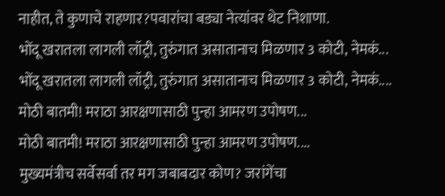नाहीत, ते कुणाचे राहणार?पवारांचा बड्या नेत्यांवर थेट निशाणा.
भोंदू खरातला लागली लॉट्री, तुरुंगात असातानाच मिळणार 3 कोटी, नेमकं...
भोंदू खरातला लागली लॉट्री, तुरुंगात असातानाच मिळणार 3 कोटी, नेमकं....
मोठी बातमी! मराठा आरक्षणासाठी पुन्हा आमरण उपोषण...
मोठी बातमी! मराठा आरक्षणासाठी पुन्हा आमरण उपोषण....
मुख्यमंत्रीच सर्वेसर्वा तर मग जबाबदार कोण? जरांगेंचा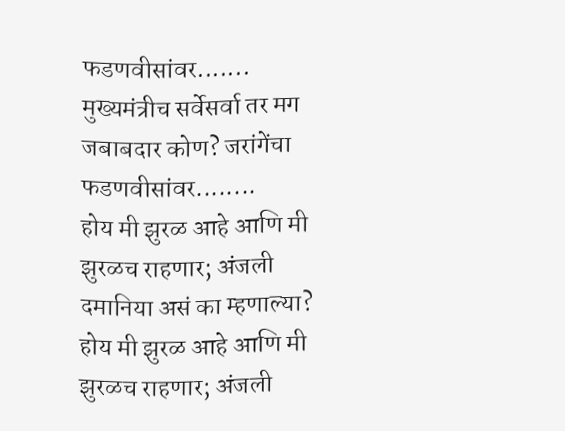फडणवीसांवर.......
मुख्यमंत्रीच सर्वेसर्वा तर मग जबाबदार कोण? जरांगेंचा फडणवीसांवर........
होय मी झुरळ आहे आणि मी झुरळच राहणार; अंजली दमानिया असं का म्हणाल्या?
होय मी झुरळ आहे आणि मी झुरळच राहणार; अंजली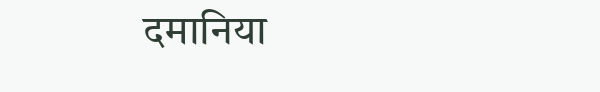दमानिया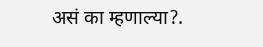असं का म्हणाल्या?.